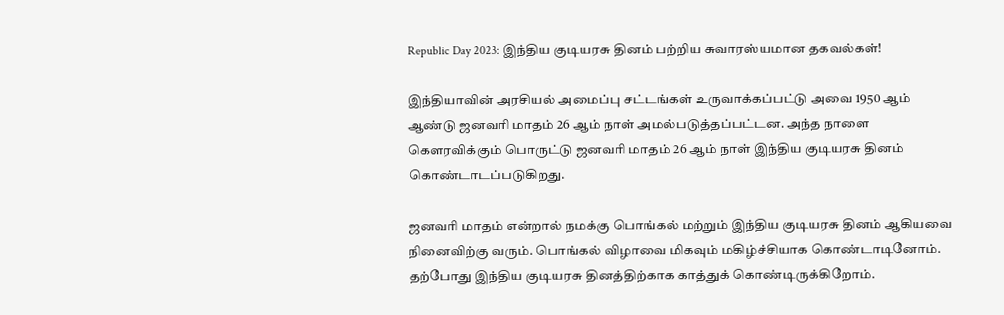Republic Day 2023: இந்திய குடியரசு தினம் பற்றிய சுவாரஸ்யமான தகவல்கள்!

இந்தியாவின் அரசியல் அமைப்பு சட்டங்கள் உருவாக்கப்பட்டு அவை 1950 ஆம் ஆண்டு ஜனவாி மாதம் 26 ஆம் நாள் அமல்படுத்தப்பட்டன. அந்த நாளை கௌரவிக்கும் பொருட்டு ஜனவாி மாதம் 26 ஆம் நாள் இந்திய குடியரசு தினம் கொண்டாடப்படுகிறது.

ஜனவாி மாதம் என்றால் நமக்கு பொங்கல் மற்றும் இந்திய குடியரசு தினம் ஆகியவை நினைவிற்கு வரும். பொங்கல் விழாவை மிகவும் மகிழ்ச்சியாக கொண்டாடினோம். தற்போது இந்திய குடியரசு தினத்திற்காக காத்துக் கொண்டிருக்கிறோம்.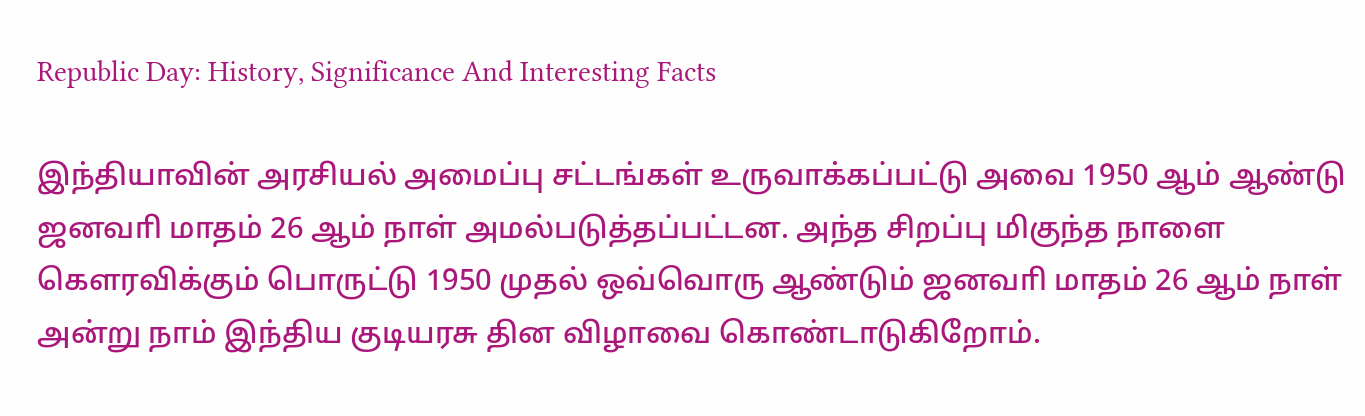Republic Day: History, Significance And Interesting Facts

இந்தியாவின் அரசியல் அமைப்பு சட்டங்கள் உருவாக்கப்பட்டு அவை 1950 ஆம் ஆண்டு ஜனவாி மாதம் 26 ஆம் நாள் அமல்படுத்தப்பட்டன. அந்த சிறப்பு மிகுந்த நாளை கௌரவிக்கும் பொருட்டு 1950 முதல் ஒவ்வொரு ஆண்டும் ஜனவாி மாதம் 26 ஆம் நாள் அன்று நாம் இந்திய குடியரசு தின விழாவை கொண்டாடுகிறோம்.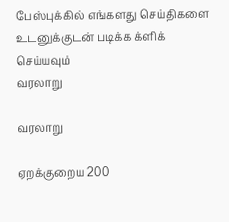பேஸ்புக்கில் எங்களது செய்திகளை உடனுக்குடன் படிக்க க்ளிக் செய்யவும்
வரலாறு

வரலாறு

ஏறக்குறைய 200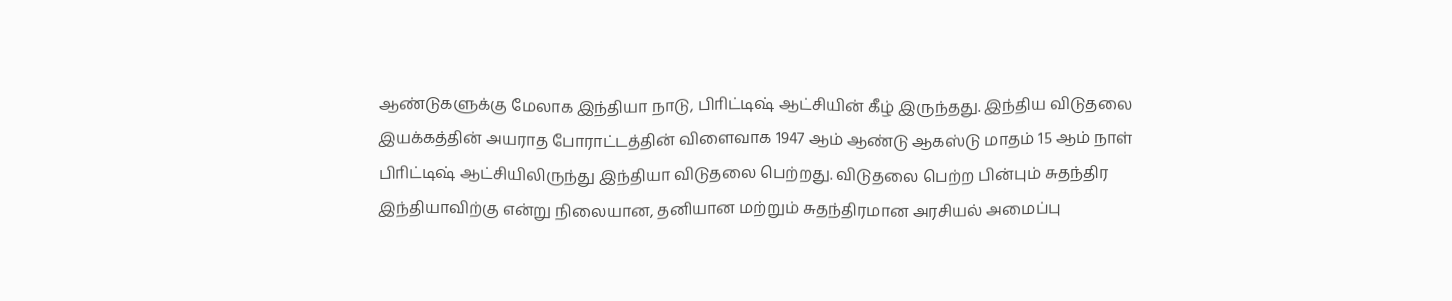ஆண்டுகளுக்கு மேலாக இந்தியா நாடு, பிாிட்டிஷ் ஆட்சியின் கீழ் இருந்தது. இந்திய விடுதலை இயக்கத்தின் அயராத போராட்டத்தின் விளைவாக 1947 ஆம் ஆண்டு ஆகஸ்டு மாதம் 15 ஆம் நாள் பிாிட்டிஷ் ஆட்சியிலிருந்து இந்தியா விடுதலை பெற்றது. விடுதலை பெற்ற பின்பும் சுதந்திர இந்தியாவிற்கு என்று நிலையான, தனியான மற்றும் சுதந்திரமான அரசியல் அமைப்பு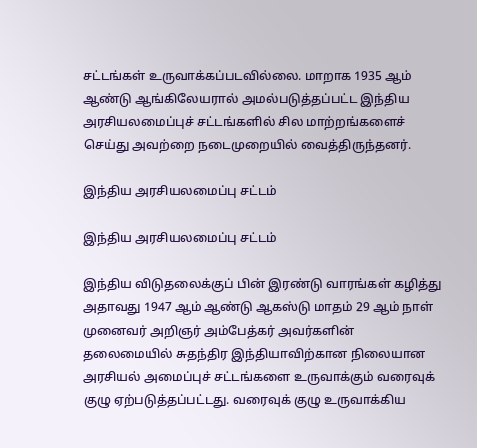சட்டங்கள் உருவாக்கப்படவில்லை. மாறாக 1935 ஆம் ஆண்டு ஆங்கிலேயரால் அமல்படுத்தப்பட்ட இந்திய அரசியலமைப்புச் சட்டங்களில் சில மாற்றங்களைச் செய்து அவற்றை நடைமுறையில் வைத்திருந்தனர்.

இந்திய அரசியலமைப்பு சட்டம்

இந்திய அரசியலமைப்பு சட்டம்

இந்திய விடுதலைக்குப் பின் இரண்டு வாரங்கள் கழித்து அதாவது 1947 ஆம் ஆண்டு ஆகஸ்டு மாதம் 29 ஆம் நாள் முனைவர் அறிஞர் அம்பேத்கர் அவர்களின் தலைமையில் சுதந்திர இந்தியாவிற்கான நிலையான அரசியல் அமைப்புச் சட்டங்களை உருவாக்கும் வரைவுக் குழு ஏற்படுத்தப்பட்டது. வரைவுக் குழு உருவாக்கிய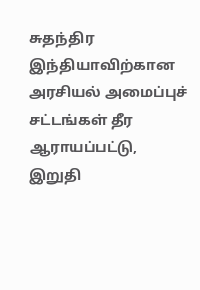சுதந்திர இந்தியாவிற்கான அரசியல் அமைப்புச் சட்டங்கள் தீர ஆராயப்பட்டு, இறுதி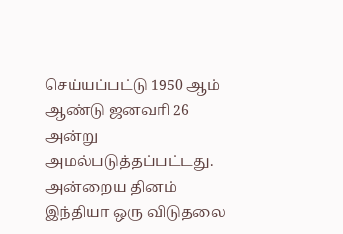செய்யப்பட்டு 1950 ஆம் ஆண்டு ஜனவாி 26 அன்று அமல்படுத்தப்பட்டது. அன்றைய தினம் இந்தியா ஒரு விடுதலை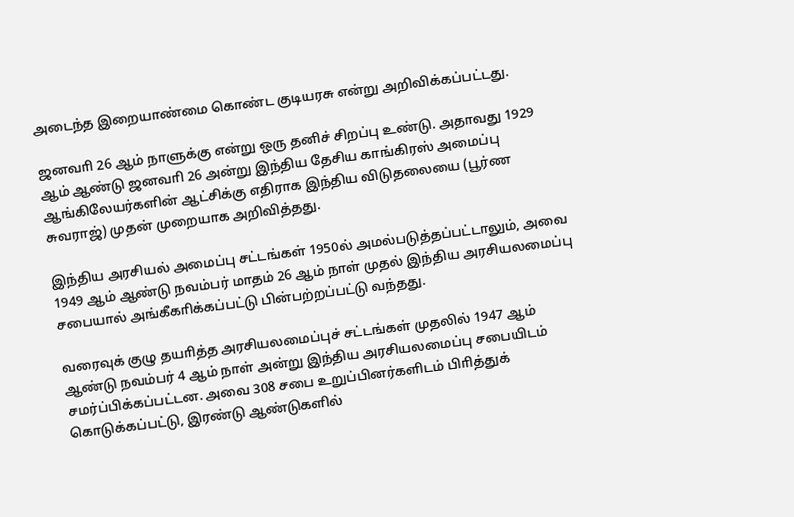அடைந்த இறையாண்மை கொண்ட குடியரசு என்று அறிவிக்கப்பட்டது.

ஜனவாி 26 ஆம் நாளுக்கு என்று ஒரு தனிச் சிறப்பு உண்டு. அதாவது 1929 ஆம் ஆண்டு ஜனவாி 26 அன்று இந்திய தேசிய காங்கிரஸ் அமைப்பு ஆங்கிலேயர்களின் ஆட்சிக்கு எதிராக இந்திய விடுதலையை (பூர்ண சுவராஜ்) முதன் முறையாக அறிவித்தது.

இந்திய அரசியல் அமைப்பு சட்டங்கள் 1950ல் அமல்படுத்தப்பட்டாலும், அவை 1949 ஆம் ஆண்டு நவம்பர் மாதம் 26 ஆம் நாள் முதல் இந்திய அரசியலமைப்பு சபையால் அங்கீகாிக்கப்பட்டு பின்பற்றப்பட்டு வந்தது.

வரைவுக் குழு தயாித்த அரசியலமைப்புச் சட்டங்கள் முதலில் 1947 ஆம் ஆண்டு நவம்பர் 4 ஆம் நாள் அன்று இந்திய அரசியலமைப்பு சபையிடம் சமர்ப்பிக்கப்பட்டன. அவை 308 சபை உறுப்பினர்களிடம் பிாித்துக் கொடுக்கப்பட்டு, இரண்டு ஆண்டுகளில்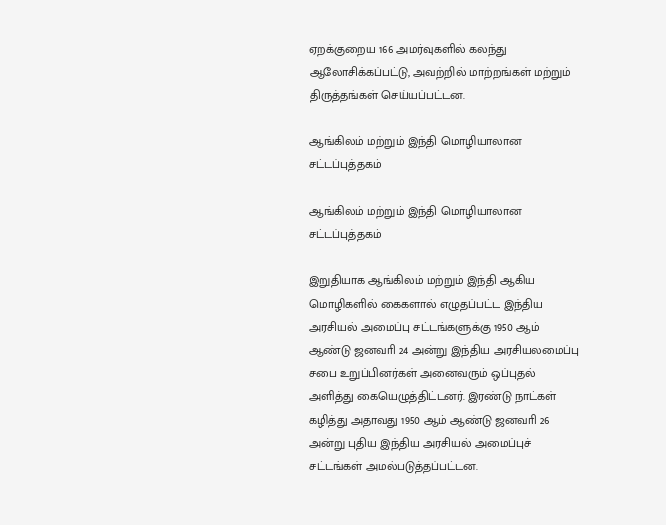ஏறக்குறைய 166 அமர்வுகளில் கலந்து ஆலோசிக்கப்பட்டு, அவற்றில் மாற்றங்கள் மற்றும் திருத்தங்கள் செய்யப்பட்டன.

ஆங்கிலம் மற்றும் இந்தி மொழியாலான சட்டப்புத்தகம்

ஆங்கிலம் மற்றும் இந்தி மொழியாலான சட்டப்புத்தகம்

இறுதியாக ஆங்கிலம் மற்றும் இந்தி ஆகிய மொழிகளில் கைகளால் எழுதப்பட்ட இந்திய அரசியல் அமைப்பு சட்டங்களுக்கு 1950 ஆம் ஆண்டு ஜனவாி 24 அன்று இந்திய அரசியலமைப்பு சபை உறுப்பினர்கள் அனைவரும் ஒப்புதல் அளித்து கையெழுத்திட்டனர். இரண்டு நாட்கள் கழித்து அதாவது 1950 ஆம் ஆண்டு ஜனவாி 26 அன்று புதிய இந்திய அரசியல் அமைப்புச் சட்டங்கள் அமல்படுத்தப்பட்டன.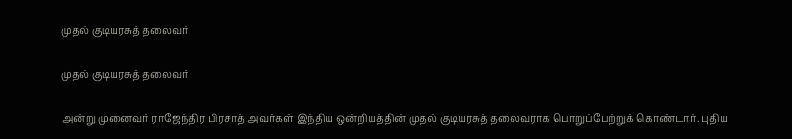முதல் குடியரசுத் தலைவர்

முதல் குடியரசுத் தலைவர்

அன்று முனைவர் ராஜேந்திர பிரசாத் அவர்கள் இந்திய ஒன்றியத்தின் முதல் குடியரசுத் தலைவராக பொறுப்பேற்றுக் கொண்டார். புதிய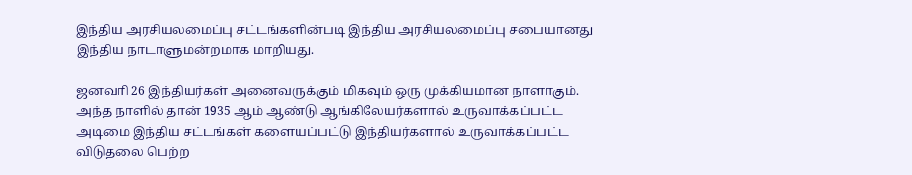இந்திய அரசியலமைப்பு சட்டங்களின்படி இந்திய அரசியலமைப்பு சபையானது இந்திய நாடாளுமன்றமாக மாறியது.

ஜனவாி 26 இந்தியர்கள் அனைவருக்கும் மிகவும் ஒரு முக்கியமான நாளாகும். அந்த நாளில் தான் 1935 ஆம் ஆண்டு ஆங்கிலேயர்களால் உருவாக்கப்பட்ட அடிமை இந்திய சட்டங்கள் களையப்பட்டு இந்தியர்களால் உருவாக்கப்பட்ட விடுதலை பெற்ற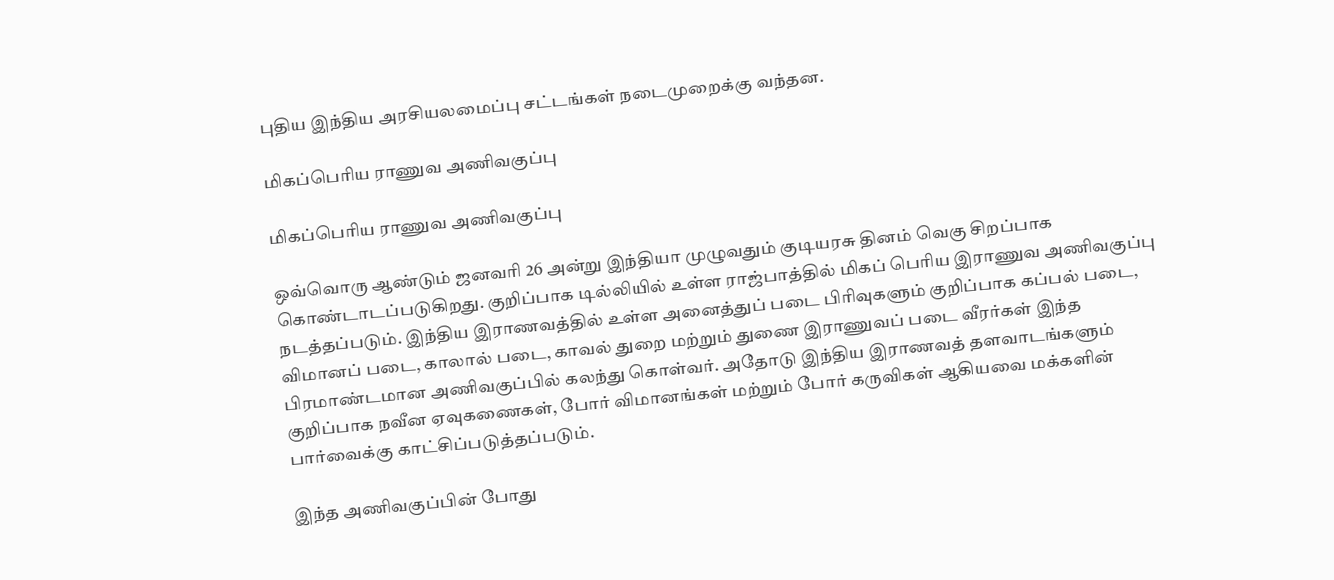புதிய இந்திய அரசியலமைப்பு சட்டங்கள் நடைமுறைக்கு வந்தன.

மிகப்பெரிய ராணுவ அணிவகுப்பு

மிகப்பெரிய ராணுவ அணிவகுப்பு

ஒவ்வொரு ஆண்டும் ஜனவாி 26 அன்று இந்தியா முழுவதும் குடியரசு தினம் வெகு சிறப்பாக கொண்டாடப்படுகிறது. குறிப்பாக டில்லியில் உள்ள ராஜ்பாத்தில் மிகப் பொிய இராணுவ அணிவகுப்பு நடத்தப்படும். இந்திய இராணவத்தில் உள்ள அனைத்துப் படை பிாிவுகளும் குறிப்பாக கப்பல் படை, விமானப் படை, காலால் படை, காவல் துறை மற்றும் துணை இராணுவப் படை வீரர்கள் இந்த பிரமாண்டமான அணிவகுப்பில் கலந்து கொள்வர். அதோடு இந்திய இராணவத் தளவாடங்களும் குறிப்பாக நவீன ஏவுகணைகள், போர் விமானங்கள் மற்றும் போர் கருவிகள் ஆகியவை மக்களின் பார்வைக்கு காட்சிப்படுத்தப்படும்.

இந்த அணிவகுப்பின் போது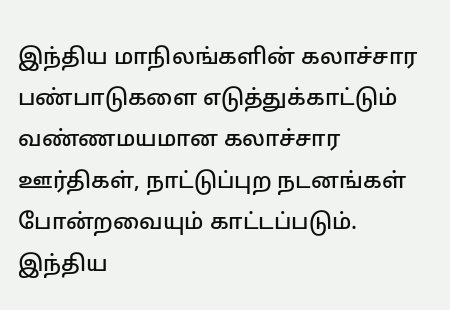இந்திய மாநிலங்களின் கலாச்சார பண்பாடுகளை எடுத்துக்காட்டும் வண்ணமயமான கலாச்சார ஊர்திகள், நாட்டுப்புற நடனங்கள் போன்றவையும் காட்டப்படும். இந்திய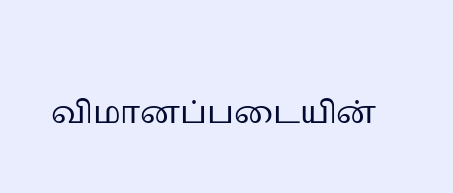விமானப்படையின்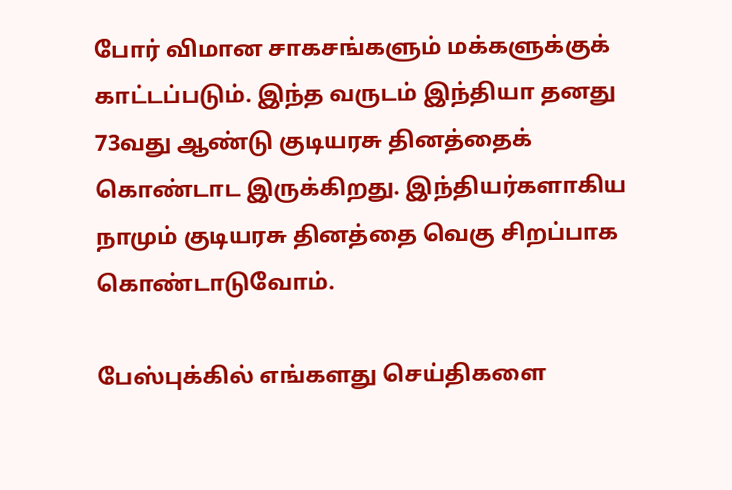போர் விமான சாகசங்களும் மக்களுக்குக் காட்டப்படும். இந்த வருடம் இந்தியா தனது 73வது ஆண்டு குடியரசு தினத்தைக் கொண்டாட இருக்கிறது. இந்தியர்களாகிய நாமும் குடியரசு தினத்தை வெகு சிறப்பாக கொண்டாடுவோம்.

பேஸ்புக்கில் எங்களது செய்திகளை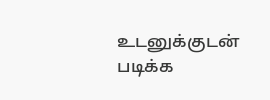உடனுக்குடன் படிக்க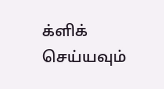க்ளிக் செய்யவும்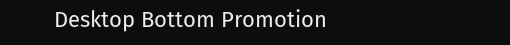Desktop Bottom Promotion